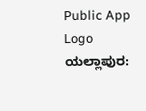Public App Logo
ಯಲ್ಲಾಪುರ: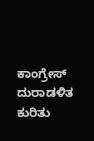ಕಾಂಗ್ರೇಸ್ ದುರಾಡಳಿತ ಕುರಿತು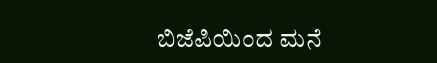ಬಿಜೆಪಿಯಿಂದ ಮನೆ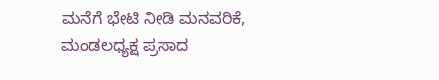ಮನೆಗೆ ಭೇಟಿ ನೀಡಿ ಮನವರಿಕೆ, ಮಂಡಲಧ್ಯಕ್ಷ ಪ್ರಸಾದ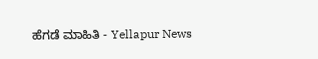ಹೆಗಡೆ ಮಾಹಿತಿ - Yellapur News